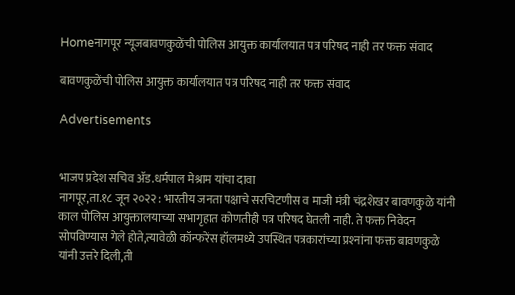Homeनागपूर न्यूजबावणकुळेंची पोलिस आयुक्त कार्यालयात पत्र परिषद नाही तर फक्त संवाद

बावणकुळेंची पोलिस आयुक्त कार्यालयात पत्र परिषद नाही तर फक्त संवाद

Advertisements


भाजप प्रदेश सचिव ॲड.धर्मपाल मेश्राम यांचा दावा
नागपूर,ता.१८ जून २०२२ : भारतीय जनता पक्षाचे सरचिटणीस व माजी मंत्री चंद्रशेखर बावणकुळे यांनी काल पोलिस आयुक्तालयाच्या सभागृहात कोणतीही पत्र परिषद घेतली नाही. ते फक्त निवेदन सोपविण्यास गेले होते,त्यावेळी कॉन्फरेंस हॉलमध्ये उपस्थित पत्रकारांच्या प्रश्‍नांना फक्त बावणकुळे यांनी उत्तरे दिली,ती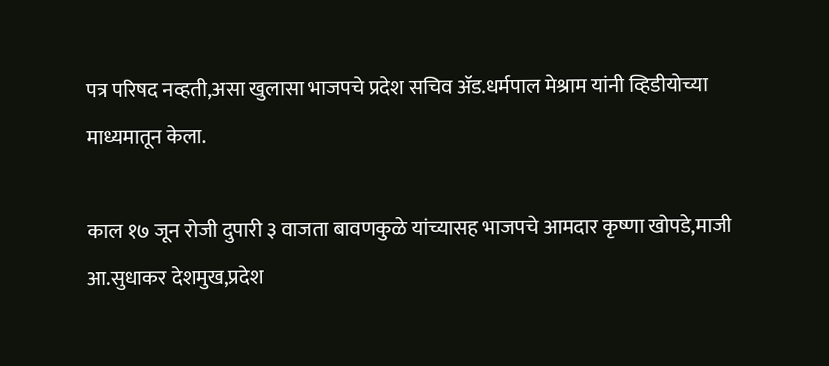पत्र परिषद नव्हती,असा खुलासा भाजपचे प्रदेश सचिव ॲड.धर्मपाल मेश्राम यांनी व्हिडीयोच्या माध्यमातून केला.

काल १७ जून रोजी दुपारी ३ वाजता बावणकुळे यांच्यासह भाजपचे आमदार कृष्णा खोपडे,माजी आ.सुधाकर देशमुख,प्रदेश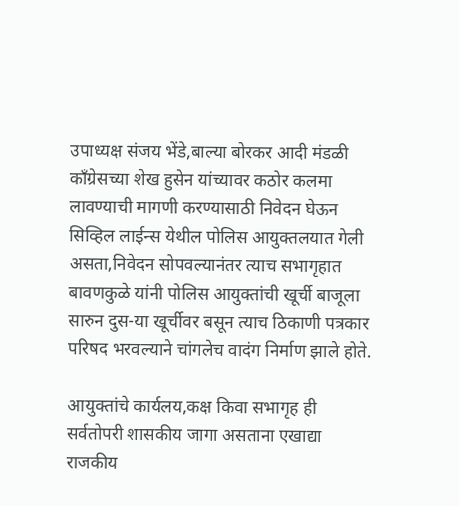उपाध्यक्ष संजय भेंडे,बाल्या बोरकर आदी मंडळी काँग्रेसच्या शेख हुसेन यांच्यावर कठोर कलमा लावण्याची मागणी करण्यासाठी निवेदन घेऊन सिव्हिल लाईन्स येथील पोलिस आयुक्तलयात गेली असता,निवेदन सोपवल्यानंतर त्याच सभागृहात बावणकुळे यांनी पोलिस आयुक्तांची खूर्ची बाजूला सारुन दुस-या खूर्चीवर बसून त्याच ठिकाणी पत्रकार परिषद भरवल्याने चांगलेच वादंग निर्माण झाले होते.

आयुक्तांचे कार्यलय,कक्ष किवा सभागृह ही सर्वतोपरी शासकीय जागा असताना एखाद्या राजकीय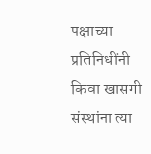पक्षाच्या प्रतिनिधींनी किवा खासगी संस्थांना त्या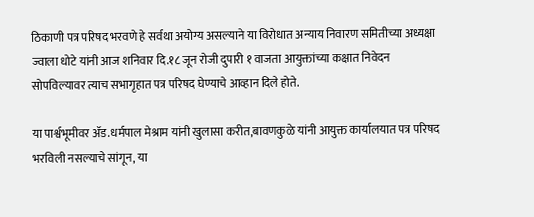ठिकाणी पत्र परिषद भरवणे हे सर्वथा अयोग्य असल्याने या विरोधात अन्याय निवारण समितीच्या अध्यक्षा ज्वाला धोटे यांनी आज शनिवार दि.१८ जून रोजी दुपारी १ वाजता आयुक्तांच्या कक्षात निवेदन सोपविल्यावर त्याच सभागृहात पत्र परिषद घेण्याचे आव्हान दिले होते.

या पार्श्वभूमीवर ॲड.धर्मपाल मेश्राम यांनी खुलासा करीत,बावणकुळे यांनी आयुक्त कार्यालयात पत्र परिषद भरविली नसल्याचे सांगून, या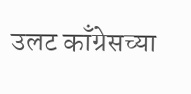उलट काँग्रेसच्या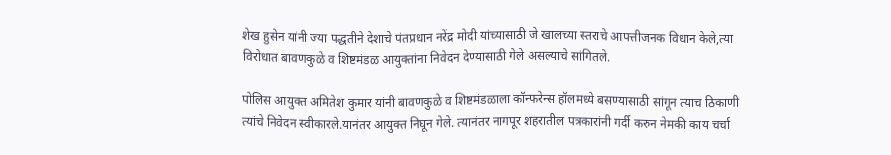शेख हुसेन यांनी ज्या पद्धतीने देशाचे पंतप्रधान नरेंद्र मोदी यांच्यासाठी जे खालच्या स्तराचे आपत्तीजनक विधान केले,त्या विरोधात बावणकुळे व शिष्टमंडळ आयुक्तांना निवेदन देण्यासाठी गेले असल्याचे सांगितले.

पोलिस आयुक्त अमितेश कुमार यांनी बावणकुळे व शिष्टमंडळाला कॉन्फरेन्स हॉलमध्ये बसण्यासाठी सांगून त्याच ठिकाणी त्यांचे निवेदन स्वीकारले.यानंतर आयुक्त निघून गेले. त्यानंतर नागपूर शहरातील पत्रकारांनी गर्दी करुन नेमकी काय चर्चा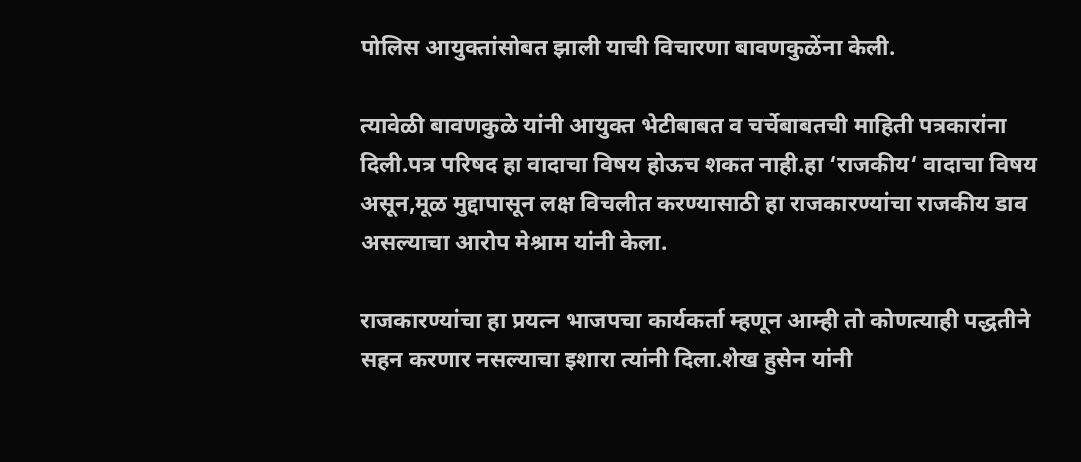पोलिस आयुक्तांसोबत झाली याची विचारणा बावणकुळेंना केली.

त्यावेळी बावणकुळे यांनी आयुक्त भेटीबाबत व चर्चेबाबतची माहिती पत्रकारांना दिली.पत्र परिषद हा वादाचा विषय होऊच शकत नाही.हा ‘राजकीय‘ वादाचा विषय असून,मूळ मुद्दापासून लक्ष विचलीत करण्यासाठी हा राजकारण्यांचा राजकीय डाव असल्याचा आरोप मेश्राम यांनी केला.

राजकारण्यांचा हा प्रयत्न भाजपचा कार्यकर्ता म्हणून आम्ही तो कोणत्याही पद्धतीने सहन करणार नसल्याचा इशारा त्यांनी दिला.शेख हुसेन यांनी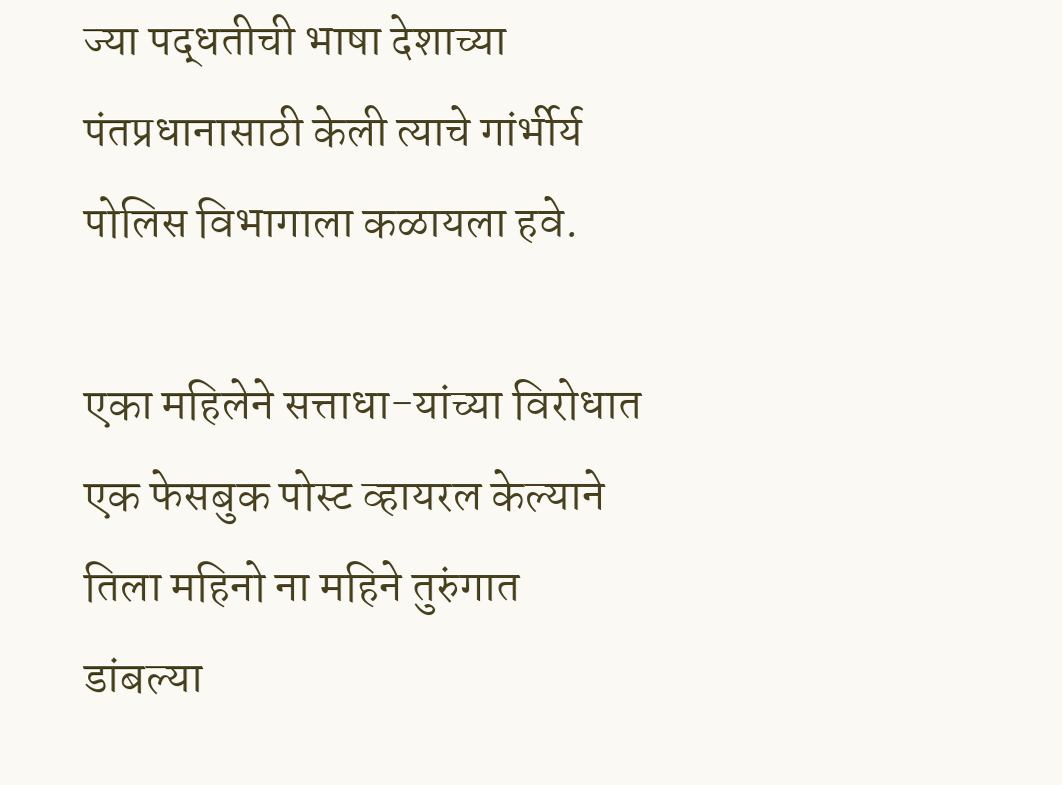ज्या पद्धतीची भाषा देशाच्या पंतप्रधानासाठी केली त्याचे गांर्भीर्य पोलिस विभागाला कळायला हवे.

एका महिलेने सत्ताधा-यांच्या विरोधात एक फेसबुक पोस्ट व्हायरल केल्याने तिला महिनो ना महिने तुरुंगात डांबल्या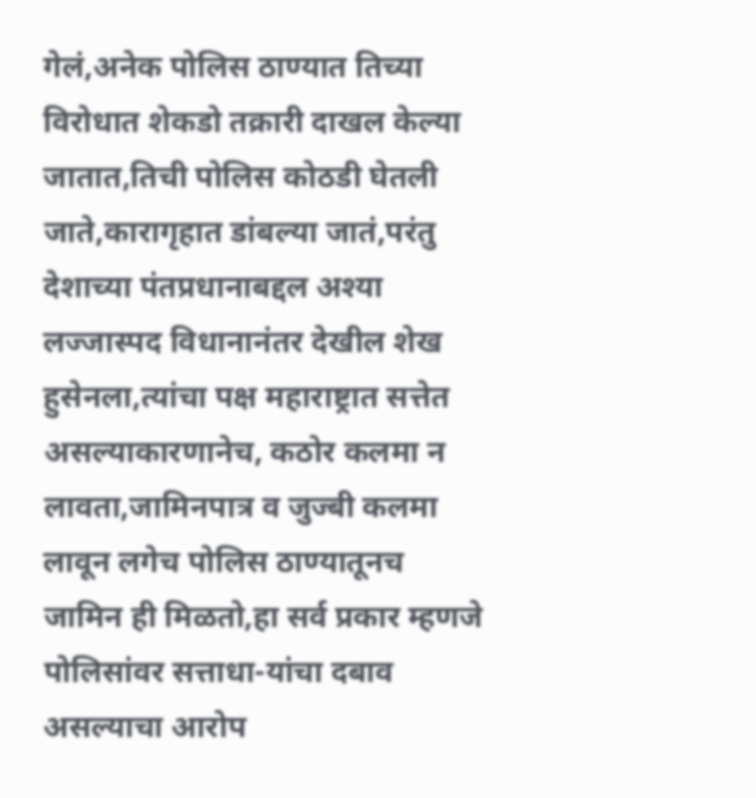गेलं,अनेक पोलिस ठाण्यात तिच्या विरोधात शेकडो तक्रारी दाखल केल्या जातात,तिची पोलिस कोठडी घेतली जाते,कारागृहात डांबल्या जातं,परंतु देशाच्या पंतप्रधानाबद्दल अश्‍या लज्जास्पद विधानानंतर देखील शेख हुसेनला,त्यांचा पक्ष महाराष्ट्रात सत्तेत असल्याकारणानेच, कठोर कलमा न लावता,जामिनपात्र व जुज्बी कलमा लावून लगेच पोलिस ठाण्यातूनच जामिन ही मिळतो,हा सर्व प्रकार म्हणजे पोलिसांवर सत्ताधा-यांचा दबाव असल्याचा आरोप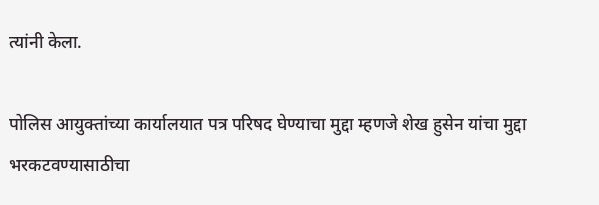त्यांनी केला.

पोलिस आयुक्तांच्या कार्यालयात पत्र परिषद घेण्याचा मुद्दा म्हणजे शेख हुसेन यांचा मुद्दा भरकटवण्यासाठीचा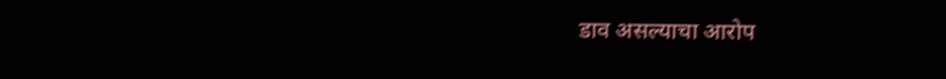डाव असल्याचा आरोप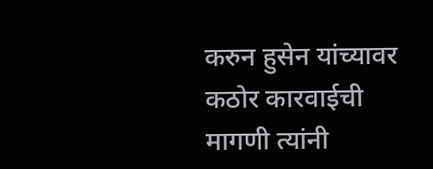करुन हुसेन यांच्यावर कठोर कारवाईची मागणी त्यांनी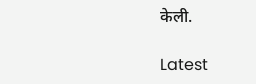केली.

Latest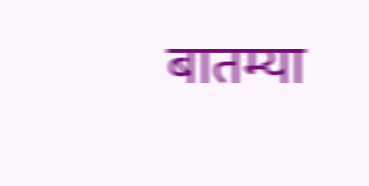बातम्या